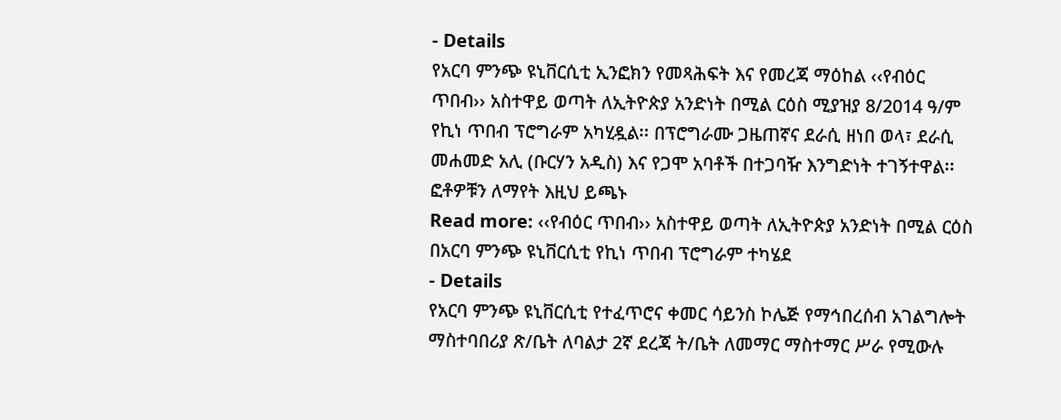- Details
የአርባ ምንጭ ዩኒቨርሲቲ ኢንፎክን የመጻሕፍት እና የመረጃ ማዕከል ‹‹የብዕር ጥበብ›› አስተዋይ ወጣት ለኢትዮጵያ አንድነት በሚል ርዕስ ሚያዝያ 8/2014 ዓ/ም የኪነ ጥበብ ፕሮግራም አካሂዷል፡፡ በፕሮግራሙ ጋዜጠኛና ደራሲ ዘነበ ወላ፣ ደራሲ መሐመድ አሊ (ቡርሃን አዲስ) እና የጋሞ አባቶች በተጋባዥ እንግድነት ተገኝተዋል፡፡ ፎቶዎቹን ለማየት እዚህ ይጫኑ
Read more: ‹‹የብዕር ጥበብ›› አስተዋይ ወጣት ለኢትዮጵያ አንድነት በሚል ርዕስ በአርባ ምንጭ ዩኒቨርሲቲ የኪነ ጥበብ ፕሮግራም ተካሄደ
- Details
የአርባ ምንጭ ዩኒቨርሲቲ የተፈጥሮና ቀመር ሳይንስ ኮሌጅ የማኅበረሰብ አገልግሎት ማስተባበሪያ ጽ/ቤት ለባልታ 2ኛ ደረጃ ት/ቤት ለመማር ማስተማር ሥራ የሚውሉ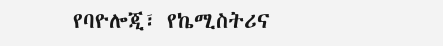የባዮሎጂ፣ የኬሚስትሪና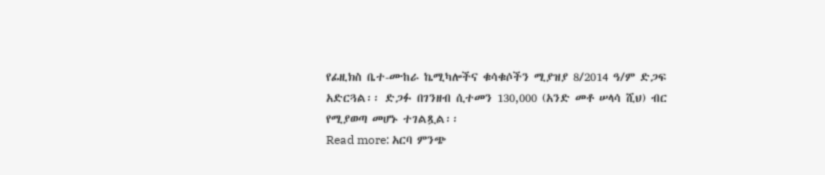የፊዚክስ ቤተ-ሙከራ ኬሚካሎችና ቁሳቁሶችን ሚያዝያ 8/2014 ዓ/ም ድጋፍ አድርጓል፡፡ ድጋፉ በገንዘብ ሲተመን 130,000 (አንድ መቶ ሠላሳ ሺህ) ብር የሚያወጣ መሆኑ ተገልጿል፡፡
Read more: አርባ ምንጭ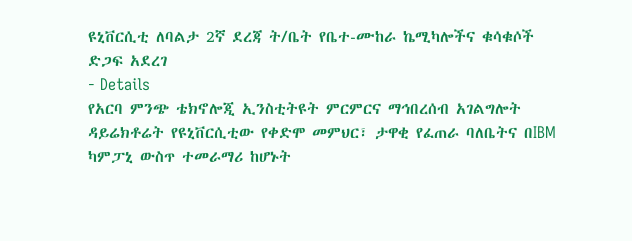ዩኒቨርሲቲ ለባልታ 2ኛ ደረጃ ት/ቤት የቤተ-ሙከራ ኬሚካሎችና ቁሳቁሶች ድጋፍ አደረገ
- Details
የአርባ ምንጭ ቴክኖሎጂ ኢንስቲትዩት ምርምርና ማኅበረሰብ አገልግሎት ዳይሬክቶሬት የዩኒቨርሲቲው የቀድሞ መምህር፣ ታዋቂ የፈጠራ ባለቤትና በIBM ካምፓኒ ውስጥ ተመራማሪ ከሆኑት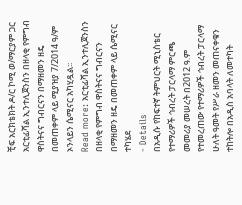ቺፍ አርክቴክት ዶ/ር ኮሚ ወ/ማርያም ጋር አርቲፊሻል ኢንተሊጀንስን በዘላቂ የምግብ ዋስትናና ግብርናን በማዘመን ዘዴ በመጠቀም ላይ ሚያዝያ 7/2014 ዓ/ም ኦንላይን ሴሚናር አካሂዷል፡፡
Read more: አርቲፊሻል ኢንተሊጀንስን በዘላቂ የምግብ ዋስትናና ግብርናን በማዘመን ዘዴ በመጠቀም ላይ ሴሚናር ተካሄደ
- Details
በአዲሱ የከፍተኛ ትምህርት ሚኒስቴር የተማሪዎች ኅብረት ፓርላማ ምርጫ መመሪያ መሠረት በ2012 ዓ.ም የተመረጠው የተማሪዎች ኅብረት ፓርላማ ሁለት ዓመት የሥራ ዘመን መጠናቀቁን ተከትሎ በአዲስ አባላት ለመተካት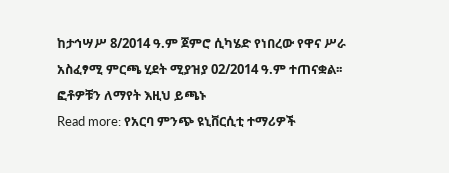ከታኅሣሥ 8/2014 ዓ.ም ጀምሮ ሲካሄድ የነበረው የዋና ሥራ አስፈፃሚ ምርጫ ሂደት ሚያዝያ 02/2014 ዓ.ም ተጠናቋል፡፡ፎቶዎቹን ለማየት እዚህ ይጫኑ
Read more: የአርባ ምንጭ ዩኒቨርሲቲ ተማሪዎች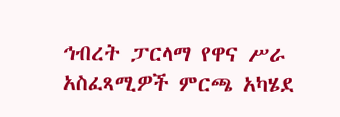ኅብረት ፓርላማ የዋና ሥራ አስፈጻሚዎች ምርጫ አካሄደ